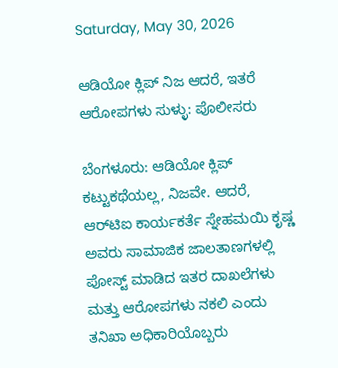Saturday, May 30, 2026

ಆಡಿಯೋ ಕ್ಲಿಪ್ ನಿಜ ಆದರೆ, ಇತರೆ ಆರೋಪಗಳು ಸುಳ್ಳು: ಪೊಲೀಸರು

ಬೆಂಗಳೂರು: ಆಡಿಯೋ ಕ್ಲಿಪ್ ಕಟ್ಟುಕಥೆಯಲ್ಲ, ನಿಜವೇ. ಆದರೆ, ಆರ್‌ಟಿಐ ಕಾರ್ಯಕರ್ತೆ ಸ್ನೇಹಮಯಿ ಕೃಷ್ಣ ಅವರು ಸಾಮಾಜಿಕ ಜಾಲತಾಣಗಳಲ್ಲಿ ಪೋಸ್ಟ್ ಮಾಡಿದ ಇತರ ದಾಖಲೆಗಳು ಮತ್ತು ಆರೋಪಗಳು ನಕಲಿ ಎಂದು ತನಿಖಾ ಅಧಿಕಾರಿಯೊಬ್ಬರು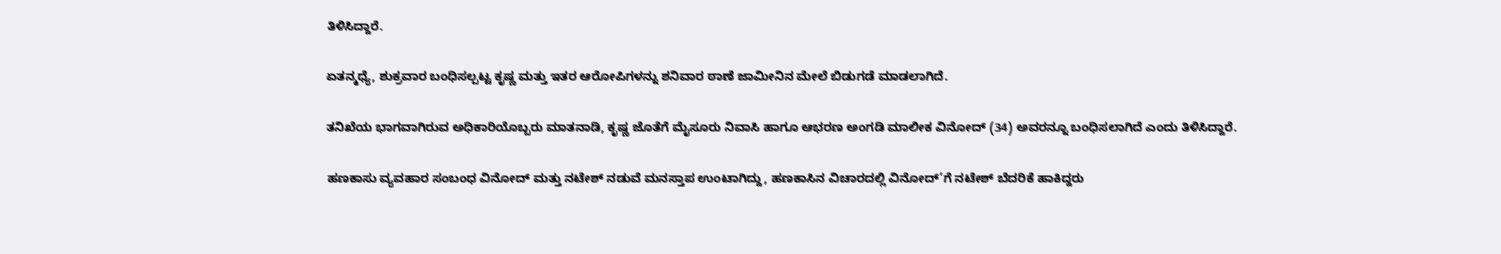ತಿಳಿಸಿದ್ದಾರೆ.

ಏತನ್ಮಧ್ಯೆ, ಶುಕ್ರವಾರ ಬಂಧಿಸಲ್ಪಟ್ಟ ಕೃಷ್ಣ ಮತ್ತು ಇತರ ಆರೋಪಿಗಳನ್ನು ಶನಿವಾರ ಠಾಣೆ ಜಾಮೀನಿನ ಮೇಲೆ ಬಿಡುಗಡೆ ಮಾಡಲಾಗಿದೆ.

ತನಿಖೆಯ ಭಾಗವಾಗಿರುವ ಅಧಿಕಾರಿಯೊಬ್ಬರು ಮಾತನಾಡಿ, ಕೃಷ್ಣ ಜೊತೆಗೆ ಮೈಸೂರು ನಿವಾಸಿ ಹಾಗೂ ಆಭರಣ ಅಂಗಡಿ ಮಾಲೀಕ ವಿನೋದ್ (34) ಅವರನ್ನೂ ಬಂಧಿಸಲಾಗಿದೆ ಎಂದು ತಿಳಿಸಿದ್ದಾರೆ.

ಹಣಕಾಸು ವ್ಯವಹಾರ ಸಂಬಂಧ ವಿನೋದ್ ಮತ್ತು ನಟೇಶ್ ನಡುವೆ ಮನಸ್ತಾಪ ಉಂಟಾಗಿದ್ದು, ಹಣಕಾಸಿನ ವಿಚಾರದಲ್ಲಿ ವಿನೋದ್’ಗೆ ನಟೇಶ್ ಬೆದರಿಕೆ ಹಾಕಿದ್ದರು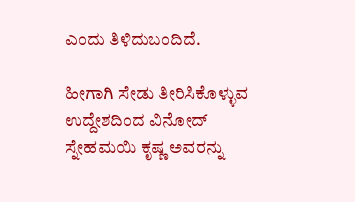ಎಂದು ತಿಳಿದುಬಂದಿದೆ.

ಹೀಗಾಗಿ ಸೇಡು ತೀರಿಸಿಕೊಳ್ಳುವ ಉದ್ದೇಶದಿಂದ ವಿನೋದ್ ಸ್ನೇಹಮಯಿ ಕೃಷ್ಣ ಅವರನ್ನು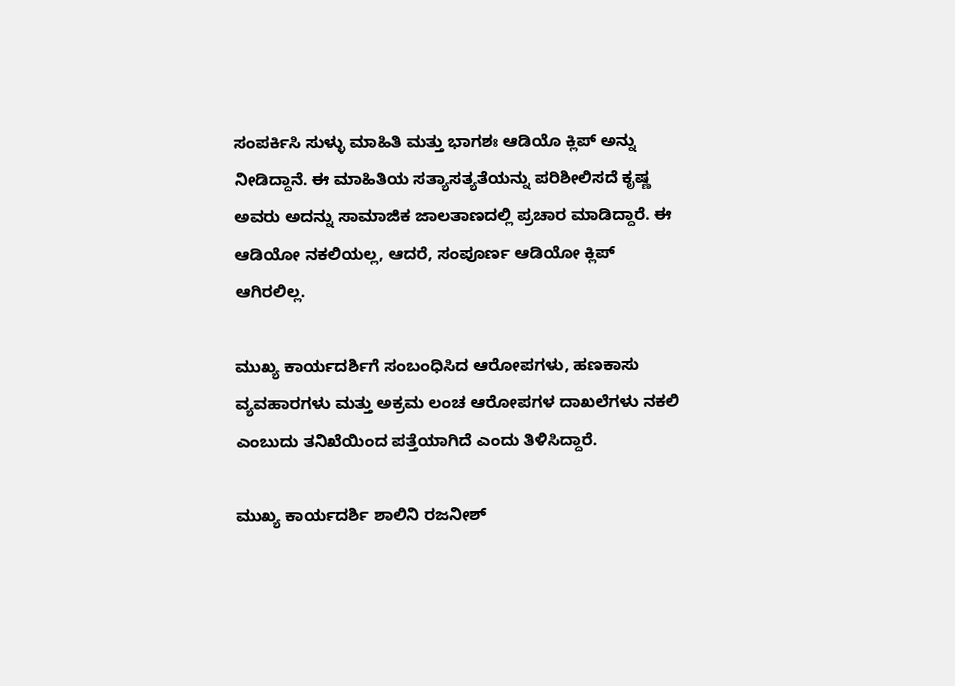ಸಂಪರ್ಕಿಸಿ ಸುಳ್ಳು ಮಾಹಿತಿ ಮತ್ತು ಭಾಗಶಃ ಆಡಿಯೊ ಕ್ಲಿಪ್ ಅನ್ನು ನೀಡಿದ್ದಾನೆ. ಈ ಮಾಹಿತಿಯ ಸತ್ಯಾಸತ್ಯತೆಯನ್ನು ಪರಿಶೀಲಿಸದೆ ಕೃಷ್ಣ ಅವರು ಅದನ್ನು ಸಾಮಾಜಿಕ ಜಾಲತಾಣದಲ್ಲಿ ಪ್ರಚಾರ ಮಾಡಿದ್ದಾರೆ. ಈ ಆಡಿಯೋ ನಕಲಿಯಲ್ಲ, ಆದರೆ, ಸಂಪೂರ್ಣ ಆಡಿಯೋ ಕ್ಲಿಪ್ ಆಗಿರಲಿಲ್ಲ.

ಮುಖ್ಯ ಕಾರ್ಯದರ್ಶಿಗೆ ಸಂಬಂಧಿಸಿದ ಆರೋಪಗಳು, ಹಣಕಾಸು ವ್ಯವಹಾರಗಳು ಮತ್ತು ಅಕ್ರಮ ಲಂಚ ಆರೋಪಗಳ ದಾಖಲೆಗಳು ನಕಲಿ ಎಂಬುದು ತನಿಖೆಯಿಂದ ಪತ್ತೆಯಾಗಿದೆ ಎಂದು ತಿಳಿಸಿದ್ದಾರೆ.

ಮುಖ್ಯ ಕಾರ್ಯದರ್ಶಿ ಶಾಲಿನಿ ರಜನೀಶ್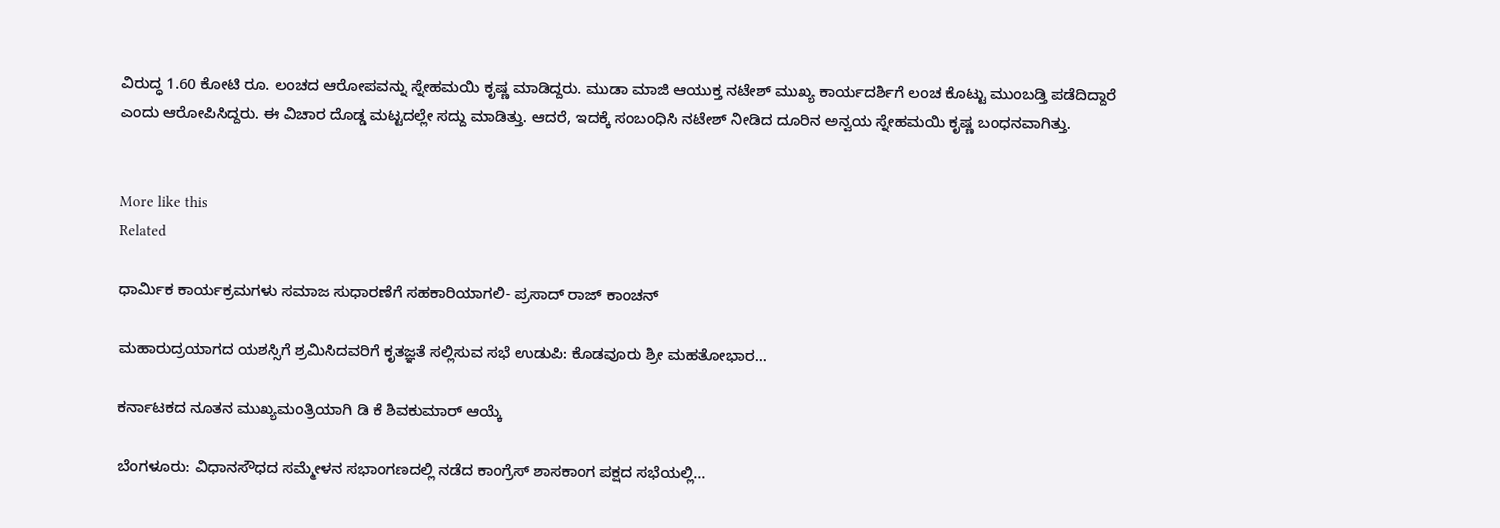ವಿರುದ್ಧ 1.60 ಕೋಟಿ ರೂ. ಲಂಚದ ಆರೋಪವನ್ನು ಸ್ನೇಹಮಯಿ ಕೃಷ್ಣ ಮಾಡಿದ್ದರು. ಮುಡಾ ಮಾಜಿ ಆಯುಕ್ತ ನಟೇಶ್ ಮುಖ್ಯ ಕಾರ್ಯದರ್ಶಿಗೆ ಲಂಚ ಕೊಟ್ಟು ಮುಂಬಡ್ತಿ ಪಡೆದಿದ್ದಾರೆ ಎಂದು ಆರೋಪಿಸಿದ್ದರು. ಈ ವಿಚಾರ ದೊಡ್ಡ ಮಟ್ಟದಲ್ಲೇ ಸದ್ದು ಮಾಡಿತ್ತು. ಆದರೆ, ಇದಕ್ಕೆ ಸಂಬಂಧಿಸಿ ನಟೇಶ್ ನೀಡಿದ ದೂರಿನ ಅನ್ವಯ ಸ್ನೇಹಮಯಿ ಕೃಷ್ಣ ಬಂಧನವಾಗಿತ್ತು.


More like this
Related

ಧಾರ್ಮಿಕ ಕಾರ್ಯಕ್ರಮಗಳು ಸಮಾಜ ಸುಧಾರಣೆಗೆ ಸಹಕಾರಿಯಾಗಲಿ- ಪ್ರಸಾದ್ ರಾಜ್ ಕಾಂಚನ್

ಮಹಾರುದ್ರಯಾಗದ ಯಶಸ್ಸಿಗೆ ಶ್ರಮಿಸಿದವರಿಗೆ ಕೃತಜ್ಞತೆ ಸಲ್ಲಿಸುವ ಸಭೆ ಉಡುಪಿ: ಕೊಡವೂರು ಶ್ರೀ ಮಹತೋಭಾರ...

ಕರ್ನಾಟಕದ ನೂತನ ಮುಖ್ಯಮಂತ್ರಿಯಾಗಿ ಡಿ ಕೆ ಶಿವಕುಮಾರ್ ಆಯ್ಕೆ

ಬೆಂಗಳೂರು: ವಿಧಾನಸೌಧದ ಸಮ್ಮೇಳನ ಸಭಾಂಗಣದಲ್ಲಿ ನಡೆದ ಕಾಂಗ್ರೆಸ್ ಶಾಸಕಾಂಗ ಪಕ್ಷದ ಸಭೆಯಲ್ಲಿ...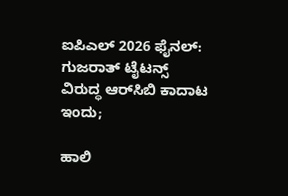ಐಪಿಎಲ್ 2026 ಫೈನಲ್: ಗುಜರಾತ್ ಟೈಟನ್ಸ್ ವಿರುದ್ಧ ಆರ್‌ಸಿಬಿ ಕಾದಾಟ ಇಂದು;

ಹಾಲಿ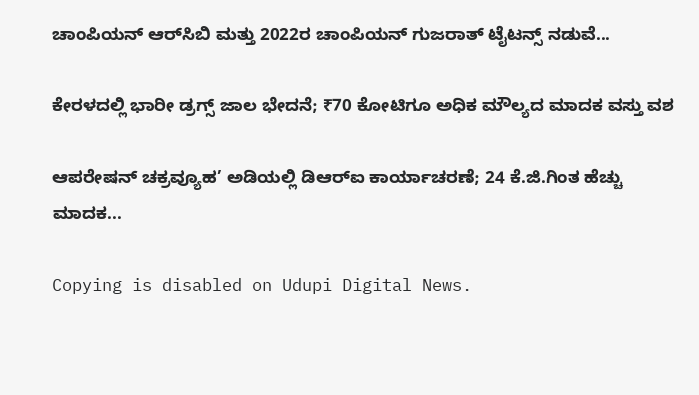ಚಾಂಪಿಯನ್ ಆರ್‌ಸಿಬಿ ಮತ್ತು 2022ರ ಚಾಂಪಿಯನ್ ಗುಜರಾತ್ ಟೈಟನ್ಸ್ ನಡುವೆ...

ಕೇರಳದಲ್ಲಿ ಭಾರೀ ಡ್ರಗ್ಸ್ ಜಾಲ ಭೇದನೆ; ₹70 ಕೋಟಿಗೂ ಅಧಿಕ ಮೌಲ್ಯದ ಮಾದಕ ವಸ್ತು ವಶ

ಆಪರೇಷನ್ ಚಕ್ರವ್ಯೂಹ’ ಅಡಿಯಲ್ಲಿ ಡಿಆರ್‌ಐ ಕಾರ್ಯಾಚರಣೆ; 24 ಕೆ.ಜಿ.ಗಿಂತ ಹೆಚ್ಚು ಮಾದಕ...

Copying is disabled on Udupi Digital News.